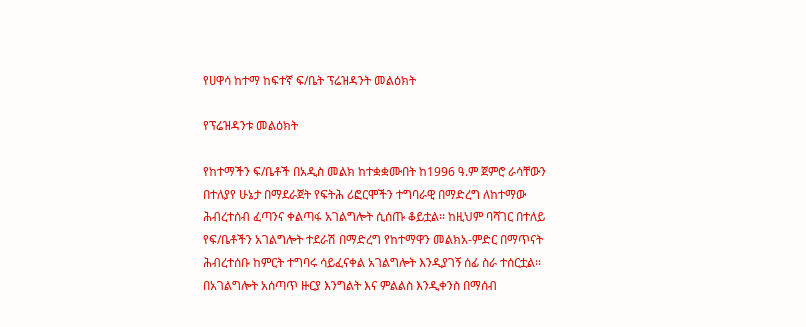የሀዋሳ ከተማ ከፍተኛ ፍ/ቤት ፕሬዝዳንት መልዕክት

የፕሬዝዳንቱ መልዕክት

የከተማችን ፍ/ቤቶች በአዲስ መልክ ከተቋቋሙበት ከ1996 ዓ.ም ጀምሮ ራሳቸውን በተለያየ ሁኔታ በማደራጀት የፍትሕ ሪፎርሞችን ተግባራዊ በማድረግ ለከተማው ሕብረተሰብ ፈጣንና ቀልጣፋ አገልግሎት ሲሰጡ ቆይቷል፡፡ ከዚህም ባሻገር በተለይ የፍ/ቤቶችን አገልግሎት ተደራሽ በማድረግ የከተማዋን መልክአ-ምድር በማጥናት ሕብረተሰቡ ከምርት ተግባሩ ሳይፈናቀል አገልግሎት እንዲያገኝ ሰፊ ስራ ተሰርቷል፡፡ በአገልግሎት አሰጣጥ ዙርያ እንግልት እና ምልልስ እንዲቀንስ በማሰብ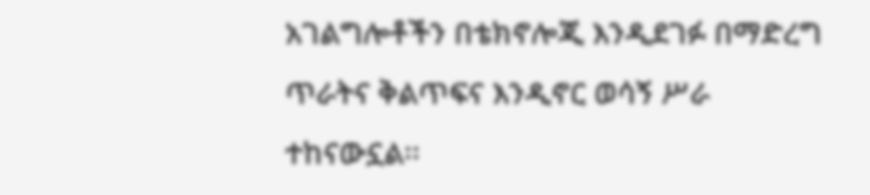አገልግሎቶችን በቴክኖሎጂ እንዲደገፉ በማድረግ ጥራትና ቅልጥፍና እንዲኖር ወሳኝ ሥራ ተከናውኗል፡፡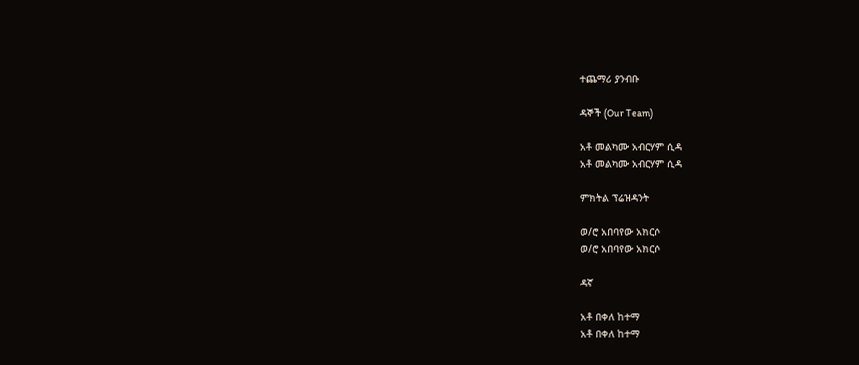ተጨማሪ ያንብቡ

ዳኞች (Our Team)

አቶ መልካሙ አብርሃም ሲዳ
አቶ መልካሙ አብርሃም ሲዳ

ምክትል ፕሬዝዳንት

ወ/ሮ አበባየው አክርሶ
ወ/ሮ አበባየው አክርሶ

ዳኛ

አቶ በቀለ ከተማ
አቶ በቀለ ከተማ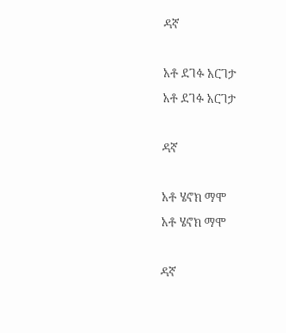ዳኛ

አቶ ደገፉ አርገታ
አቶ ደገፉ አርገታ

ዳኛ

አቶ ሄኖክ ማሞ
አቶ ሄኖክ ማሞ

ዳኛ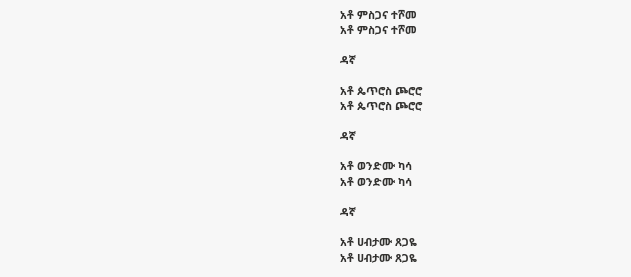አቶ ምስጋና ተሾመ
አቶ ምስጋና ተሾመ

ዳኛ

አቶ ጴጥሮስ ጮሮሮ
አቶ ጴጥሮስ ጮሮሮ

ዳኛ

አቶ ወንድሙ ካሳ
አቶ ወንድሙ ካሳ

ዳኛ

አቶ ሀብታሙ ጸጋዬ
አቶ ሀብታሙ ጸጋዬ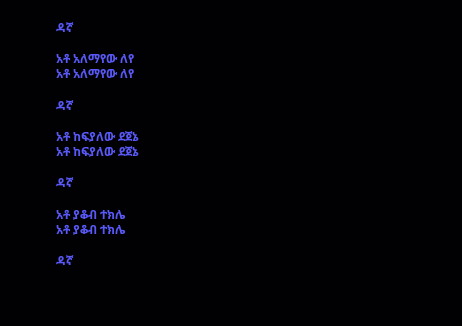ዳኛ

አቶ አለማየው ለየ
አቶ አለማየው ለየ

ዳኛ

አቶ ከፍያለው ደጀኔ
አቶ ከፍያለው ደጀኔ

ዳኛ

አቶ ያቆብ ተክሌ
አቶ ያቆብ ተክሌ

ዳኛ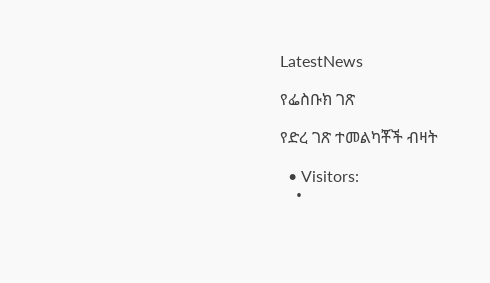LatestNews

የፌስቡክ ገጽ

የድረ ገጽ ተመልካቾች ብዛት

  • Visitors:
    •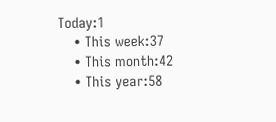Today:1
    • This week:37
    • This month:42
    • This year:58